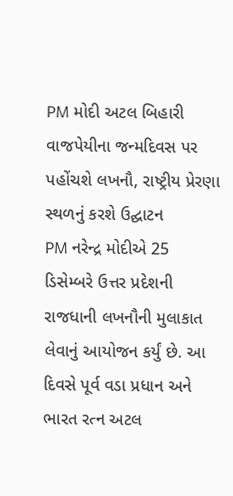PM મોદી અટલ બિહારી વાજપેયીના જન્મદિવસ પર પહોંચશે લખનૌ, રાષ્ટ્રીય પ્રેરણા સ્થળનું કરશે ઉદ્ઘાટન
PM નરેન્દ્ર મોદીએ 25 ડિસેમ્બરે ઉત્તર પ્રદેશની રાજધાની લખનૌની મુલાકાત લેવાનું આયોજન કર્યું છે. આ દિવસે પૂર્વ વડા પ્રધાન અને ભારત રત્ન અટલ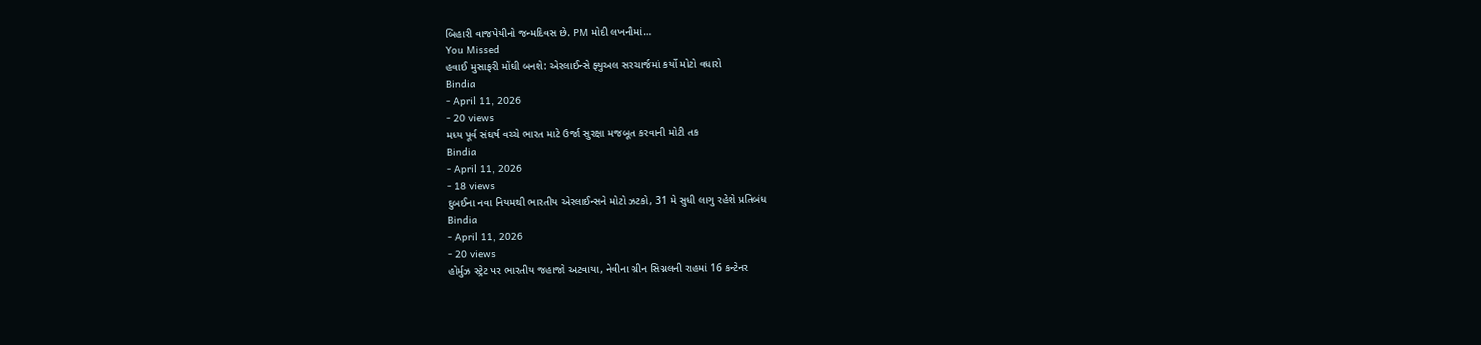બિહારી વાજપેયીનો જન્મદિવસ છે. PM મોદી લખનૌમાં…
You Missed
હવાઈ મુસાફરી મોંઘી બનશે: એરલાઈન્સે ફ્યુઅલ સરચાર્જમાં કર્યો મોટો વધારો
Bindia
- April 11, 2026
- 20 views
મધ્ય પૂર્વ સંઘર્ષ વચ્ચે ભારત માટે ઉર્જા સુરક્ષા મજબૂત કરવાની મોટી તક
Bindia
- April 11, 2026
- 18 views
દુબઈના નવા નિયમથી ભારતીય એરલાઈન્સને મોટો ઝટકો, 31 મે સુધી લાગુ રહેશે પ્રતિબંધ
Bindia
- April 11, 2026
- 20 views
હોર્મુઝ સ્ટ્રેટ પર ભારતીય જહાજો અટવાયા, નેવીના ગ્રીન સિગ્નલની રાહમાં 16 કન્ટેનર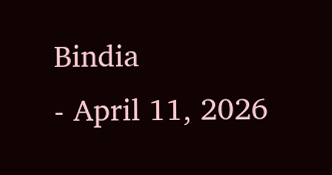Bindia
- April 11, 2026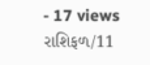- 17 views
રાશિફળ/11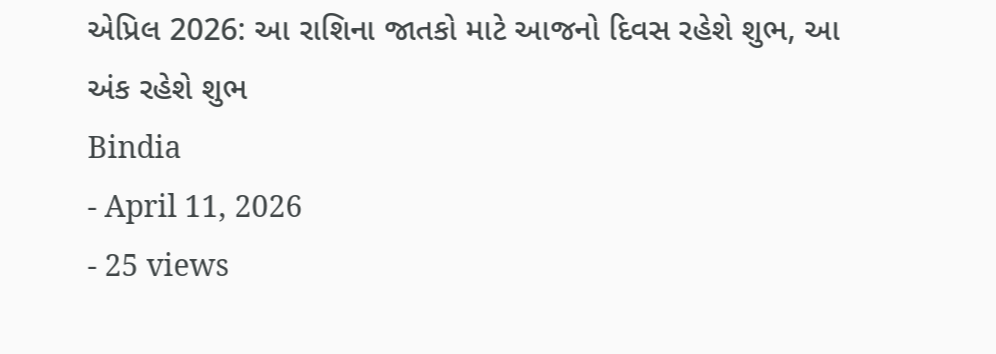એપ્રિલ 2026: આ રાશિના જાતકો માટે આજનો દિવસ રહેશે શુભ, આ અંક રહેશે શુભ
Bindia
- April 11, 2026
- 25 views